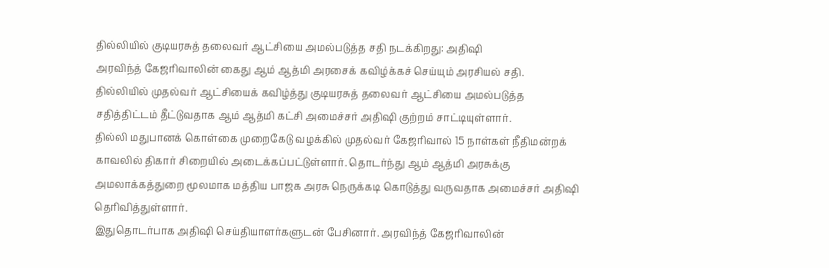தில்லியில் குடியரசுத் தலைவர் ஆட்சியை அமல்படுத்த சதி நடக்கிறது: அதிஷி
அரவிந்த் கேஜரிவாலின் கைது ஆம் ஆத்மி அரசைக் கவிழ்க்கச் செய்யும் அரசியல் சதி.
தில்லியில் முதல்வர் ஆட்சியைக் கவிழ்த்து குடியரசுத் தலைவர் ஆட்சியை அமல்படுத்த சதித்திட்டம் தீட்டுவதாக ஆம் ஆத்மி கட்சி அமைச்சர் அதிஷி குற்றம் சாட்டியுள்ளார்.
தில்லி மதுபானக் கொள்கை முறைகேடு வழக்கில் முதல்வர் கேஜரிவால் 15 நாள்கள் நீதிமன்றக் காவலில் திகார் சிறையில் அடைக்கப்பட்டுள்ளார். தொடர்ந்து ஆம் ஆத்மி அரசுக்கு அமலாக்கத்துறை மூலமாக மத்திய பாஜக அரசு நெருக்கடி கொடுத்து வருவதாக அமைச்சர் அதிஷி தெரிவித்துள்ளார்.
இதுதொடர்பாக அதிஷி செய்தியாளர்களுடன் பேசினார். அரவிந்த் கேஜரிவாலின்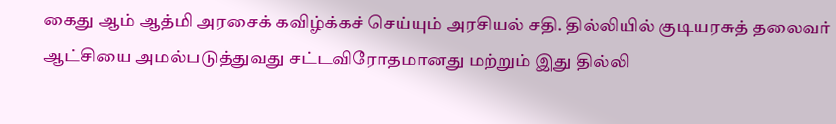கைது ஆம் ஆத்மி அரசைக் கவிழ்க்கச் செய்யும் அரசியல் சதி. தில்லியில் குடியரசுத் தலைவர் ஆட்சியை அமல்படுத்துவது சட்டவிரோதமானது மற்றும் இது தில்லி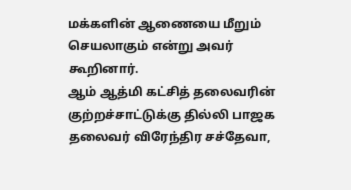மக்களின் ஆணையை மீறும் செயலாகும் என்று அவர் கூறினார்.
ஆம் ஆத்மி கட்சித் தலைவரின் குற்றச்சாட்டுக்கு தில்லி பாஜக தலைவர் விரேந்திர சச்தேவா,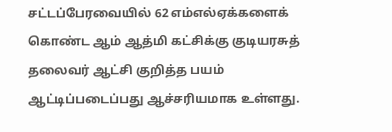சட்டப்பேரவையில் 62 எம்எல்ஏக்களைக் கொண்ட ஆம் ஆத்மி கட்சிக்கு குடியரசுத் தலைவர் ஆட்சி குறித்த பயம் ஆட்டிப்படைப்பது ஆச்சரியமாக உள்ளது.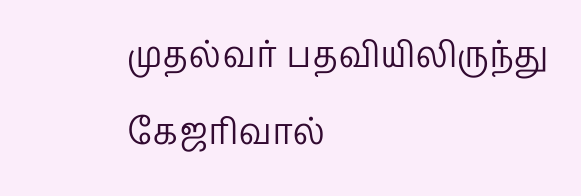முதல்வர் பதவியிலிருந்து கேஜரிவால்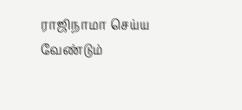ராஜிநாமா செய்ய வேண்டும்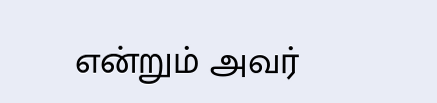என்றும் அவர்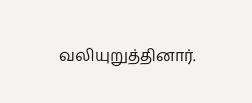வலியுறுத்தினார்.